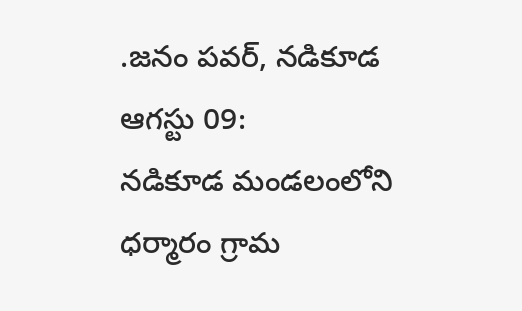.జనం పవర్, నడికూడ ఆగస్టు 09:
నడికూడ మండలంలోని ధర్మారం గ్రామ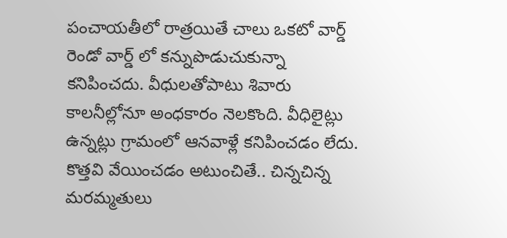పంచాయతీలో రాత్రయితే చాలు ఒకటో వార్డ్ రెండో వార్డ్ లో కన్నుపొడుచుకున్నా కనిపించదు. వీధులతోపాటు శివారు కాలనీల్లోనూ అంధకారం నెలకొంది. వీధిలైట్లు ఉన్నట్లు గ్రామంలో ఆనవాళ్లే కనిపించడం లేదు. కొత్తవి వేయించడం అటుంచితే.. చిన్నచిన్న మరమ్మతులు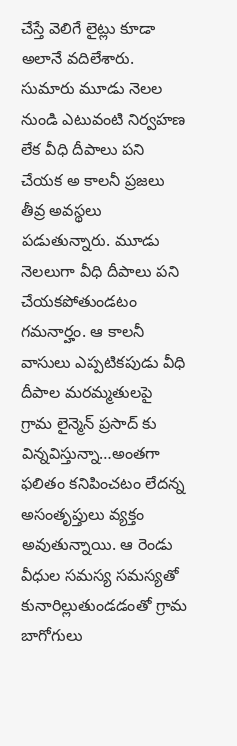చేస్తే వెలిగే లైట్లు కూడా అలానే వదిలేశారు. సుమారు మూడు నెలల నుండి ఎటువంటి నిర్వహణ లేక వీధి దీపాలు పని చేయక అ కాలనీ ప్రజలు తీవ్ర అవస్థలు పడుతున్నారు. మూడు నెలలుగా వీధి దీపాలు పని చేయకపోతుండటం గమనార్హం. ఆ కాలనీ వాసులు ఎప్పటికపుడు వీధి దీపాల మరమ్మతులపై గ్రామ లైన్మెన్ ప్రసాద్ కు విన్నవిస్తున్నా…అంతగా ఫలితం కనిపించటం లేదన్న అసంతృప్తులు వ్యక్తం అవుతున్నాయి. ఆ రెండు వీధుల సమస్య సమస్యతో కునారిల్లుతుండడంతో గ్రామ బాగోగులు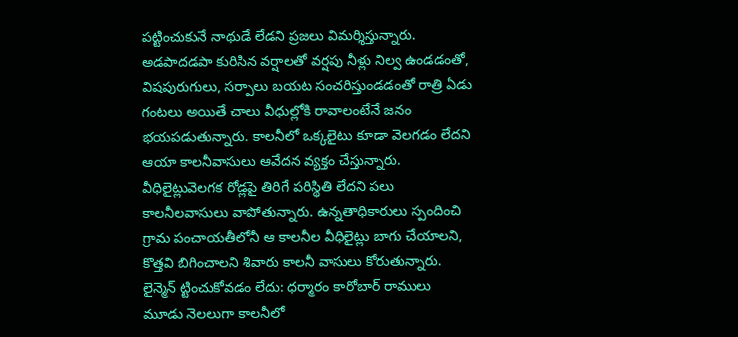పట్టించుకునే నాథుడే లేడని ప్రజలు విమర్శిస్తున్నారు. అడపాదడపా కురిసిన వర్షాలతో వర్షపు నీళ్లు నిల్వ ఉండడంతో, విషపురుగులు, సర్పాలు బయట సంచరిస్తుండడంతో రాత్రి ఏడు గంటలు అయితే చాలు వీధుల్లోకి రావాలంటేనే జనం భయపడుతున్నారు. కాలనీలో ఒక్కలైటు కూడా వెలగడం లేదని ఆయా కాలనీవాసులు ఆవేదన వ్యక్తం చేస్తున్నారు. వీధిలైట్లువెలగక రోడ్లపై తిరిగే పరిస్థితి లేదని పలు కాలనీలవాసులు వాపోతున్నారు. ఉన్నతాధికారులు స్పందించి గ్రామ పంచాయతీలోనీ ఆ కాలనీల వీధిలైట్లు బాగు చేయాలని, కొత్తవి బిగించాలని శివారు కాలనీ వాసులు కోరుతున్నారు.
లైన్మెన్ ట్టించుకోవడం లేదు: ధర్మారం కారోబార్ రాములు
మూడు నెలలుగా కాలనీలో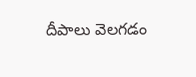దీపాలు వెలగడం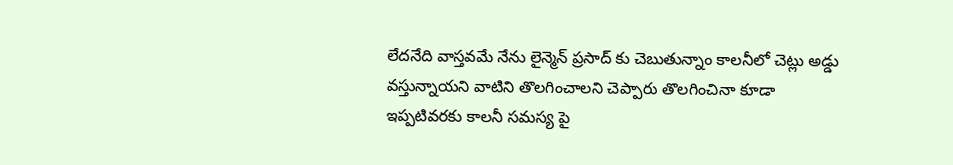లేదనేది వాస్తవమే నేను లైన్మెన్ ప్రసాద్ కు చెబుతున్నాం కాలనీలో చెట్లు అడ్డు వస్తున్నాయని వాటిని తొలగించాలని చెప్పారు తొలగించినా కూడా ఇప్పటివరకు కాలనీ సమస్య పై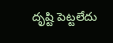దృష్టి పెట్టలేదు